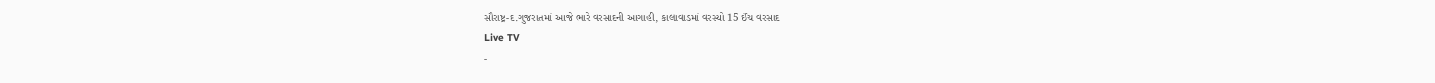સૌરાષ્ટ્ર-દ.ગુજરાતમાં આજે ભારે વરસાદની આગાહી, કાલાવાડમાં વરસ્યો 15 ઈંચ વરસાદ
Live TV
-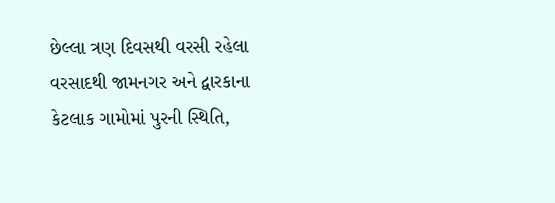છેલ્લા ત્રણ દિવસથી વરસી રહેલા વરસાદથી જામનગર અને દ્વારકાના કેટલાક ગામોમાં પુરની સ્થિતિ,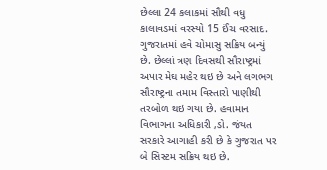છેલ્લા 24 કલાકમાં સૌથી વધુ કાલાવડમાં વરસ્યો 15 ઈંચ વરસાદ.
ગુજરાતમાં હવે ચોમાસુ સક્રિય બન્યું છે. છેલ્લાં ત્રણ દિવસથી સૌરાષ્ટ્રમાં અપાર મેઘ મહેર થઇ છે અને લગભગ સૌરાષ્ટ્રના તમામ વિસ્તારો પાણીથી તરબોળ થઇ ગયા છે. હવામાન વિભાગના અધિકારી ,ડો. જંયત સરકારે આગાહી કરી છે કે ગુજરાત પર બે સિસ્ટમ સક્રિય થઇ છે.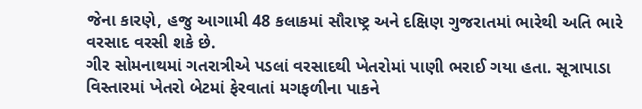જેના કારણે, હજુ આગામી 48 કલાકમાં સૌરાષ્ટ્ર અને દક્ષિણ ગુજરાતમાં ભારેથી અતિ ભારે વરસાદ વરસી શકે છે.
ગીર સોમનાથમાં ગતરાત્રીએ પડલાં વરસાદથી ખેતરોમાં પાણી ભરાઈ ગયા હતા. સૂત્રાપાડા વિસ્તારમાં ખેતરો બેટમાં ફેરવાતાં મગફળીના પાકને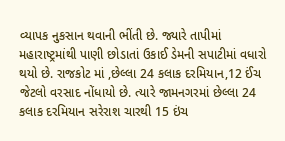વ્યાપક નુકસાન થવાની ભીંતી છે. જ્યારે તાપીમાં મહારાષ્ટ્રમાંથી પાણી છોડાતાં ઉકાઈ ડેમની સપાટીમાં વધારો થયો છે. રાજકોટ માં ,છેલ્લા 24 કલાક દરમિયાન,12 ઈંચ જેટલો વરસાદ નોંધાયો છે. ત્યારે જામનગરમાં છેલ્લા 24 કલાક દરમિયાન સરેરાશ ચારથી 15 ઇંચ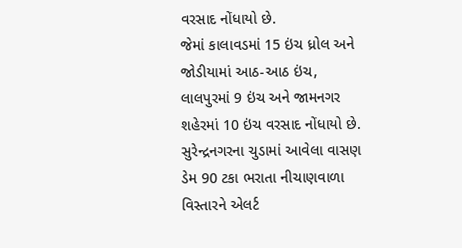વરસાદ નોંધાયો છે.
જેમાં કાલાવડમાં 15 ઇંચ ધ્રોલ અને જોડીયામાં આઠ-આઠ ઇંચ, લાલપુરમાં 9 ઇંચ અને જામનગર શહેરમાં 10 ઇંચ વરસાદ નોંધાયો છે. સુરેન્દ્રનગરના ચુડામાં આવેલા વાસણ ડેમ 90 ટકા ભરાતા નીચાણવાળા વિસ્તારને એલર્ટ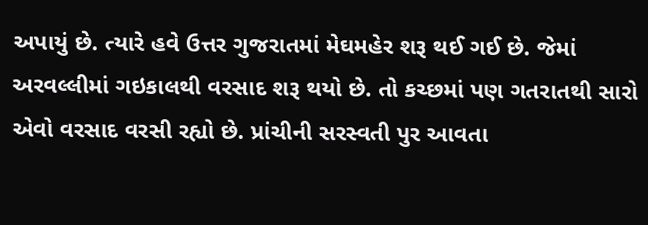અપાયું છે. ત્યારે હવે ઉત્તર ગુજરાતમાં મેઘમહેર શરૂ થઈ ગઈ છે. જેમાં અરવલ્લીમાં ગઇકાલથી વરસાદ શરૂ થયો છે. તો કચ્છમાં પણ ગતરાતથી સારો એવો વરસાદ વરસી રહ્યો છે. પ્રાંચીની સરસ્વતી પુર આવતા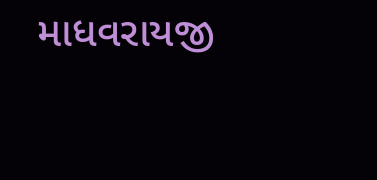માધવરાયજી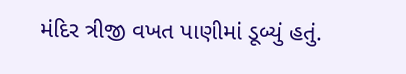મંદિર ત્રીજી વખત પાણીમાં ડૂબ્યું હતું.